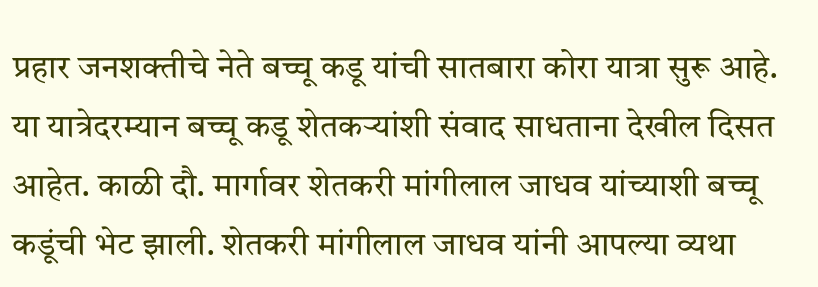प्रहार जनशक्तीचे नेते बच्चू कडू यांची सातबारा कोरा यात्रा सुरू आहे. या यात्रेदरम्यान बच्चू कडू शेतकऱ्यांशी संवाद साधताना देखील दिसत आहेत. काळी दौ. मार्गावर शेतकरी मांगीलाल जाधव यांच्याशी बच्चू कडूंची भेट झाली. शेतकरी मांगीलाल जाधव यांनी आपल्या व्यथा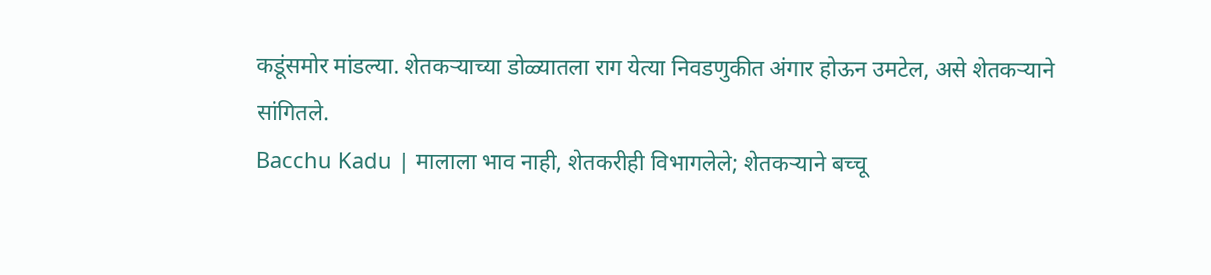कडूंसमोर मांडल्या. शेतकऱ्याच्या डोळ्यातला राग येत्या निवडणुकीत अंगार होऊन उमटेल, असे शेतकऱ्याने सांगितले.
Bacchu Kadu | मालाला भाव नाही, शेतकरीही विभागलेले; शेतकऱ्याने बच्चू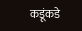कडूंकडे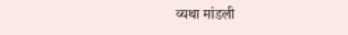व्यथा मांडली